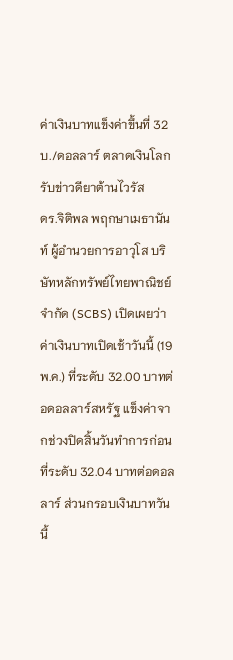ค่าเงินบาทแข็งค่าขึ้นที่ 32 บ./ดอลลาร์ ตลาดเงินโลกรับข่าวดียาต้านไวรัส
ดร.จิติพล พฤกษาเมธานันท์ ผู้อำนวยการอาวุโส บริษัทหลักทรัพย์ไทยพาณิชย์ จำกัด (SCBS) เปิดเผยว่า ค่าเงินบาทเปิดเช้าวันนี้ (19 พ.ค.) ที่ระดับ 32.00 บาทต่อดอลลาร์สหรัฐ แข็งค่าจากช่วงปิดสิ้นวันทำการก่อนที่ระดับ 32.04 บาทต่อดอลลาร์ ส่วนกรอบเงินบาทวันนี้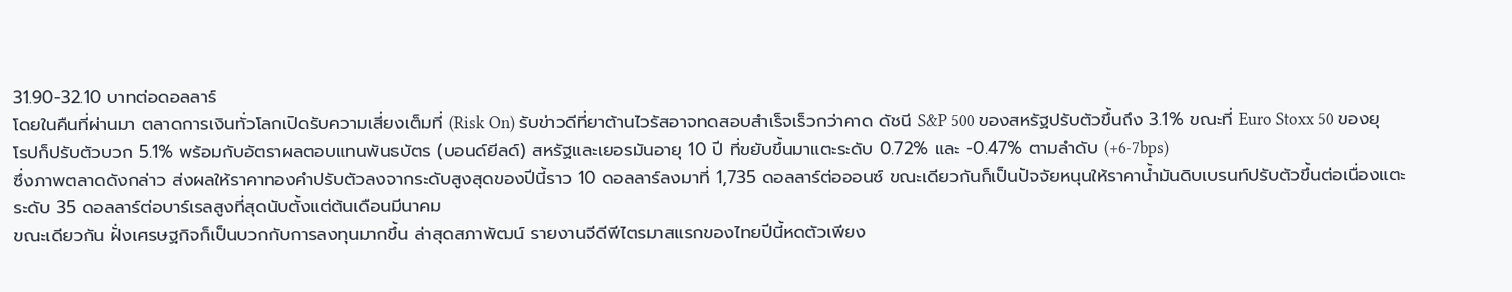31.90-32.10 บาทต่อดอลลาร์
โดยในคืนที่ผ่านมา ตลาดการเงินทั่วโลกเปิดรับความเสี่ยงเต็มที่ (Risk On) รับข่าวดีที่ยาต้านไวรัสอาจทดสอบสำเร็จเร็วกว่าคาด ดัชนี S&P 500 ของสหรัฐปรับตัวขึ้นถึง 3.1% ขณะที่ Euro Stoxx 50 ของยุโรปก็ปรับตัวบวก 5.1% พร้อมกับอัตราผลตอบแทนพันธบัตร (บอนด์ยีลด์) สหรัฐและเยอรมันอายุ 10 ปี ที่ขยับขึ้นมาแตะระดับ 0.72% และ -0.47% ตามลำดับ (+6-7bps)
ซึ่งภาพตลาดดังกล่าว ส่งผลให้ราคาทองคำปรับตัวลงจากระดับสูงสุดของปีนี้ราว 10 ดอลลาร์ลงมาที่ 1,735 ดอลลาร์ต่อออนซ์ ขณะเดียวกันก็เป็นปัจจัยหนุนให้ราคาน้ำมันดิบเบรนท์ปรับตัวขึ้นต่อเนื่องแตะระดับ 35 ดอลลาร์ต่อบาร์เรลสูงที่สุดนับตั้งแต่ต้นเดือนมีนาคม
ขณะเดียวกัน ฝั่งเศรษฐกิจก็เป็นบวกกับการลงทุนมากขึ้น ล่าสุดสภาพัฒน์ รายงานจีดีพีไตรมาสแรกของไทยปีนี้หดตัวเพียง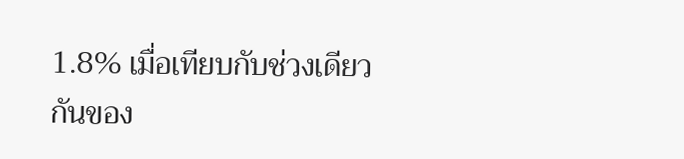1.8% เมื่อเทียบกับช่วงเดียวกันของ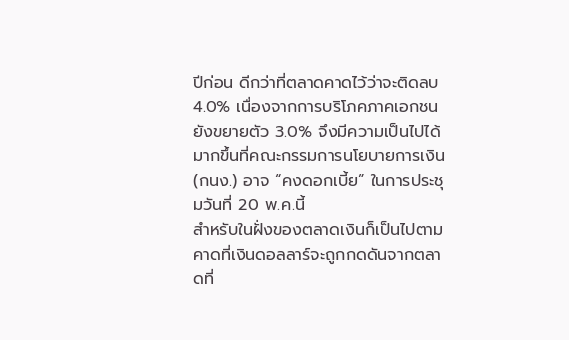ปีก่อน ดีกว่าที่ตลาดคาดไว้ว่าจะติดลบ 4.0% เนื่องจากการบริโภคภาคเอกชนยังขยายตัว 3.0% จึงมีความเป็นไปได้มากขึ้นที่คณะกรรมการนโยบายการเงิน (กนง.) อาจ “คงดอกเบี้ย” ในการประชุมวันที่ 20 พ.ค.นี้
สำหรับในฝั่งของตลาดเงินก็เป็นไปตามคาดที่เงินดอลลาร์จะถูกกดดันจากตลาดที่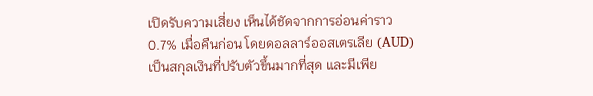เปิดรับความเสี่ยง เห็นได้ชัดจากการอ่อนค่าราว 0.7% เมื่อคืนก่อน โดยดอลลาร์ออสเตรเลีย (AUD) เป็นสกุลเงินที่ปรับตัวขึ้นมากที่สุด และมีเพีย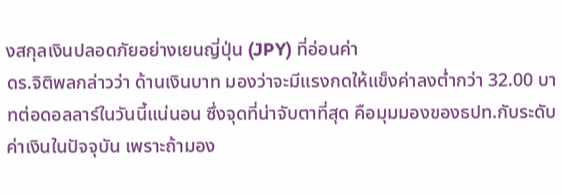งสกุลเงินปลอดภัยอย่างเยนญี่ปุ่น (JPY) ที่อ่อนค่า
ดร.จิติพลกล่าวว่า ด้านเงินบาท มองว่าจะมีแรงกดให้แข็งค่าลงต่ำกว่า 32.00 บาทต่อดอลลาร์ในวันนี้แน่นอน ซึ่งจุดที่น่าจับตาที่สุด คือมุมมองของธปท.กับระดับค่าเงินในปัจจุบัน เพราะถ้ามอง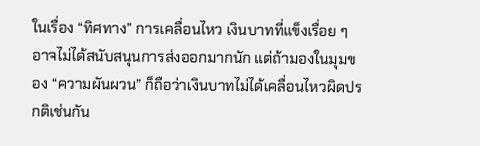ในเรื่อง “ทิศทาง” การเคลื่อนไหว เงินบาทที่แข็งเรื่อย ๆ อาจไม่ได้สนับสนุนการส่งออกมากนัก แต่ถ้ามองในมุมของ “ความผันผวน” ก็ถือว่าเงินบาทไม่ได้เคลื่อนไหวผิดปรกติเช่นกัน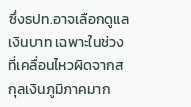ซึ่งธปท.อาจเลือกดูแลเงินบาท เฉพาะในช่วงที่เคลื่อนไหวผิดจากสกุลเงินภูมิภาคมาก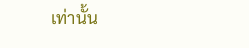เท่านั้น